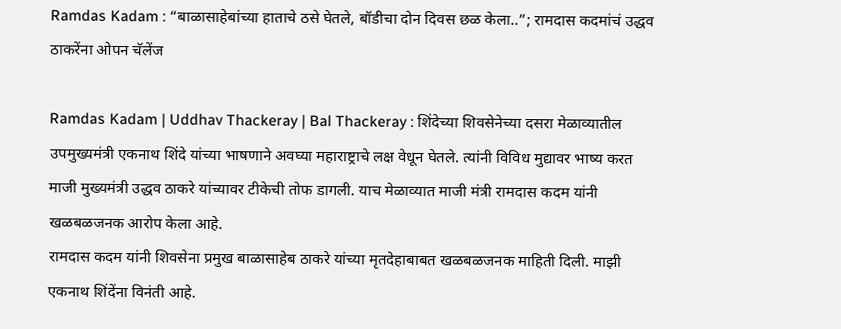Ramdas Kadam : “बाळासाहेबांच्या हाताचे ठसे घेतले, बॉडीचा दोन दिवस छळ केला..”; रामदास कदमांचं उद्धव ठाकरेंना ओपन चॅलेंज

Ramdas Kadam | Uddhav Thackeray | Bal Thackeray : शिंदेच्या शिवसेनेच्या दसरा मेळाव्यातील उपमुख्यमंत्री एकनाथ शिंदे यांच्या भाषणाने अवघ्या महाराष्ट्राचे लक्ष वेधून घेतले. त्यांनी विविध मुद्यावर भाष्य करत माजी मुख्यमंत्री उद्धव ठाकरे यांच्यावर टीकेची तोफ डागली. याच मेळाव्यात माजी मंत्री रामदास कदम यांनी खळबळजनक आरोप केला आहे.
रामदास कदम यांनी शिवसेना प्रमुख बाळासाहेब ठाकरे यांच्या मृतदेहाबाबत खळबळजनक माहिती दिली. माझी एकनाथ शिंदेंना विनंती आहे.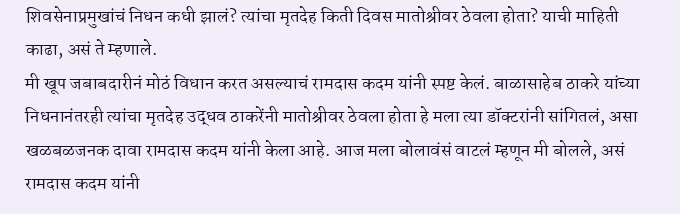शिवसेनाप्रमुखांचं निधन कधी झालं? त्यांचा मृतदेह किती दिवस मातोश्रीवर ठेवला होता? याची माहिती काढा, असं ते म्हणाले.
मी खूप जबाबदारीनं मोठं विधान करत असल्याचं रामदास कदम यांनी स्पष्ट केलं. बाळासाहेब ठाकरे यांच्या निधनानंतरही त्यांचा मृतदेह उद्धव ठाकरेंनी मातोश्रीवर ठेवला होता हे मला त्या डॉक्टरांनी सांगितलं, असा खळबळजनक दावा रामदास कदम यांनी केला आहे. आज मला बोलावंसं वाटलं म्हणून मी बोलले, असं रामदास कदम यांनी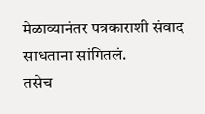मेळाव्यानंतर पत्रकाराशी संवाद साधताना सांगितलं.
तसेच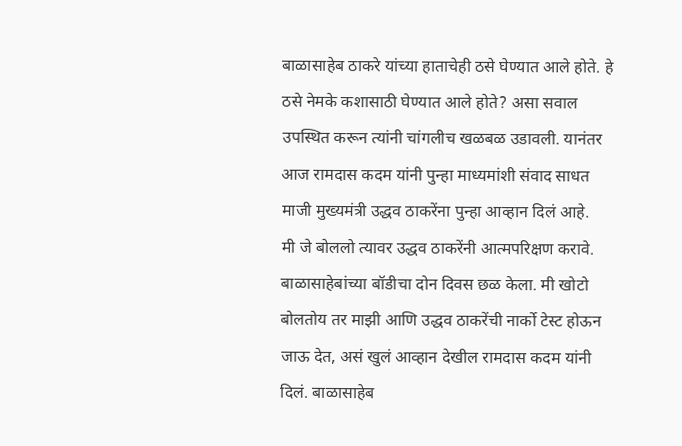बाळासाहेब ठाकरे यांच्या हाताचेही ठसे घेण्यात आले होते. हे ठसे नेमके कशासाठी घेण्यात आले होते? असा सवाल उपस्थित करून त्यांनी चांगलीच खळबळ उडावली. यानंतर आज रामदास कदम यांनी पुन्हा माध्यमांशी संवाद साधत माजी मुख्यमंत्री उद्धव ठाकरेंना पुन्हा आव्हान दिलं आहे.
मी जे बोललो त्यावर उद्धव ठाकरेंनी आत्मपरिक्षण करावे. बाळासाहेबांच्या बॉडीचा दोन दिवस छळ केला. मी खोटो बोलतोय तर माझी आणि उद्धव ठाकरेंची नार्को टेस्ट होऊन जाऊ देत, असं खुलं आव्हान देखील रामदास कदम यांनी दिलं. बाळासाहेब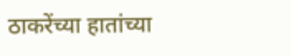ठाकरेंच्या हातांच्या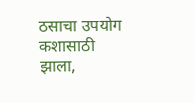ठसाचा उपयोग कशासाठी झाला,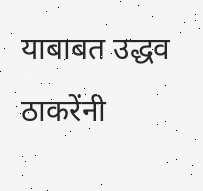याबाबत उद्धव ठाकरेंनी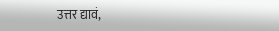उत्तर द्यावं,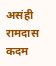असंही रामदास कदम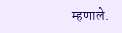म्हणाले.